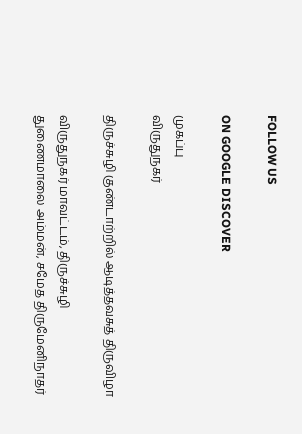FOLLOW US

ON GOOGLE DISCOVER

முகப்பு
விருதுநகர்

திருச்சுழி குண்டாற்றில் ஆடித்தவசுத் திருவிழா

விருதுநகர் மாவட்டம், திருச்சுழி துணைமாலை அம்மன், சமேத திருமேனிநாதர்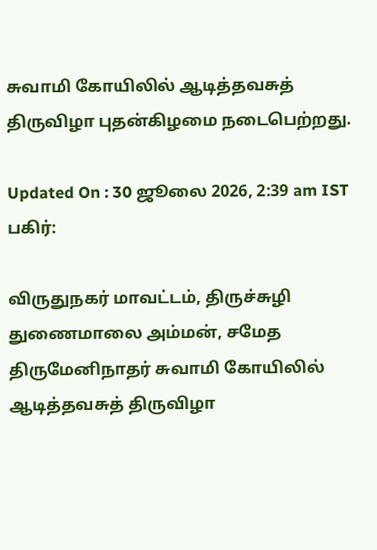சுவாமி கோயிலில் ஆடித்தவசுத் திருவிழா புதன்கிழமை நடைபெற்றது.

Updated On : 30 ஜூலை 2026, 2:39 am IST
பகிர்:

விருதுநகர் மாவட்டம், திருச்சுழி துணைமாலை அம்மன், சமேத திருமேனிநாதர் சுவாமி கோயிலில் ஆடித்தவசுத் திருவிழா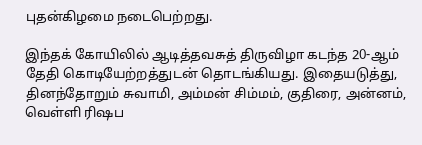புதன்கிழமை நடைபெற்றது.

இந்தக் கோயிலில் ஆடித்தவசுத் திருவிழா கடந்த 20-ஆம் தேதி கொடியேற்றத்துடன் தொடங்கியது. இதையடுத்து, தினந்தோறும் சுவாமி, அம்மன் சிம்மம், குதிரை, அன்னம், வெள்ளி ரிஷப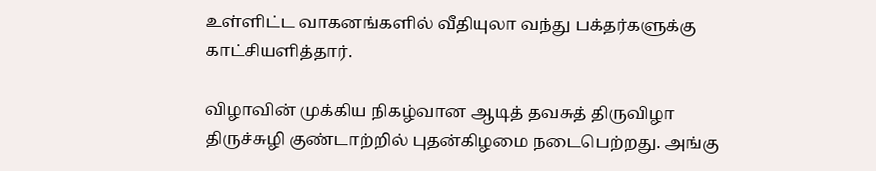உள்ளிட்ட வாகனங்களில் வீதியுலா வந்து பக்தர்களுக்கு காட்சியளித்தார்.

விழாவின் முக்கிய நிகழ்வான ஆடித் தவசுத் திருவிழா திருச்சுழி குண்டாற்றில் புதன்கிழமை நடைபெற்றது. அங்கு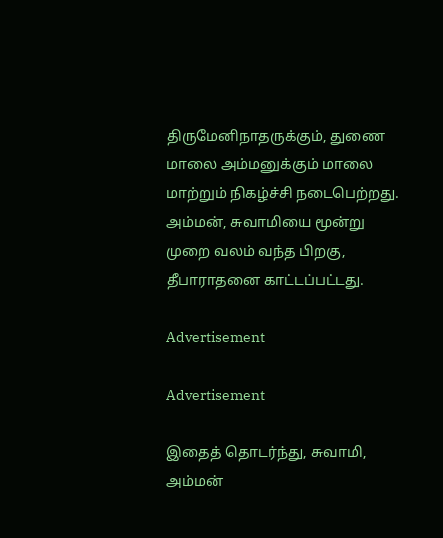திருமேனிநாதருக்கும், துணை மாலை அம்மனுக்கும் மாலை மாற்றும் நிகழ்ச்சி நடைபெற்றது. அம்மன், சுவாமியை மூன்று முறை வலம் வந்த பிறகு, தீபாராதனை காட்டப்பட்டது.

Advertisement

Advertisement

இதைத் தொடர்ந்து, சுவாமி, அம்மன்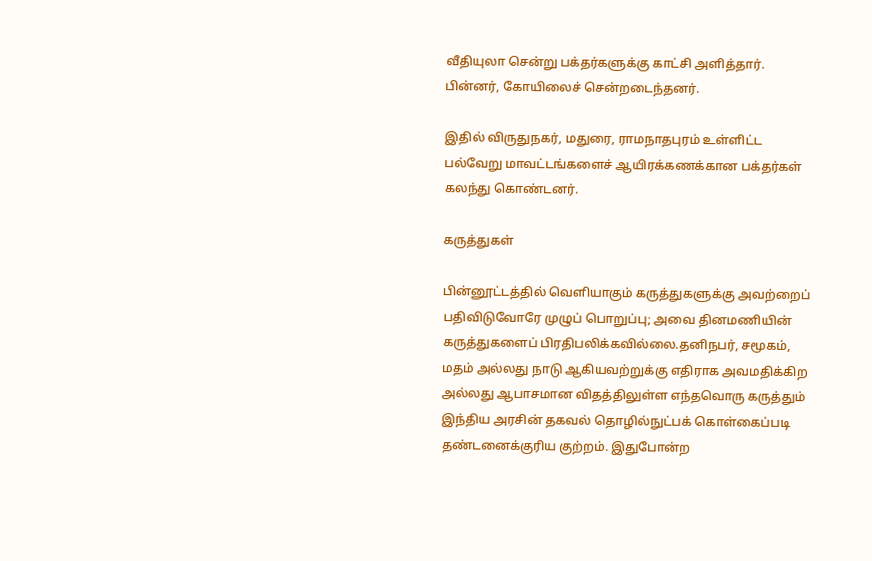வீதியுலா சென்று பக்தர்களுக்கு காட்சி அளித்தார். பின்னர், கோயிலைச் சென்றடைந்தனர்.

இதில் விருதுநகர், மதுரை, ராமநாதபுரம் உள்ளிட்ட பல்வேறு மாவட்டங்களைச் ஆயிரக்கணக்கான பக்தர்கள் கலந்து கொண்டனர்.

கருத்துகள்

பின்னூட்டத்தில் வெளியாகும் கருத்துகளுக்கு அவற்றைப் பதிவிடுவோரே முழுப் பொறுப்பு; அவை தினமணியின் கருத்துகளைப் பிரதிபலிக்கவில்லை.தனிநபர், சமூகம், மதம் அல்லது நாடு ஆகியவற்றுக்கு எதிராக அவமதிக்கிற அல்லது ஆபாசமான விதத்திலுள்ள எந்தவொரு கருத்தும் இந்திய அரசின் தகவல் தொழில்நுட்பக் கொள்கைப்படி தண்டனைக்குரிய குற்றம். இதுபோன்ற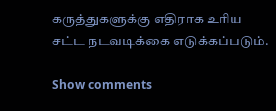கருத்துகளுக்கு எதிராக உரிய சட்ட நடவடிக்கை எடுக்கப்படும்.

Show comments